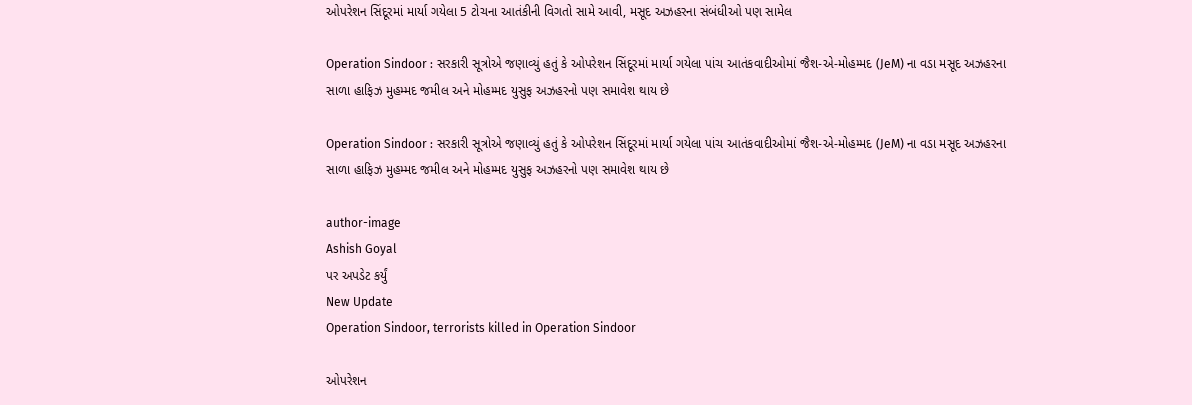ઓપરેશન સિંદૂરમાં માર્યા ગયેલા 5 ટોચના આતંકીની વિગતો સામે આવી, મસૂદ અઝહરના સંબંધીઓ પણ સામેલ

Operation Sindoor : સરકારી સૂત્રોએ જણાવ્યું હતું કે ઓપરેશન સિંદૂરમાં માર્યા ગયેલા પાંચ આતંકવાદીઓમાં જૈશ-એ-મોહમ્મદ (JeM) ના વડા મસૂદ અઝહરના સાળા હાફિઝ મુહમ્મદ જમીલ અને મોહમ્મદ યુસુફ અઝહરનો પણ સમાવેશ થાય છે

Operation Sindoor : સરકારી સૂત્રોએ જણાવ્યું હતું કે ઓપરેશન સિંદૂરમાં માર્યા ગયેલા પાંચ આતંકવાદીઓમાં જૈશ-એ-મોહમ્મદ (JeM) ના વડા મસૂદ અઝહરના સાળા હાફિઝ મુહમ્મદ જમીલ અને મોહમ્મદ યુસુફ અઝહરનો પણ સમાવેશ થાય છે

author-image
Ashish Goyal
પર અપડેટ કર્યું
New Update
Operation Sindoor, terrorists killed in Operation Sindoor

ઓપરેશન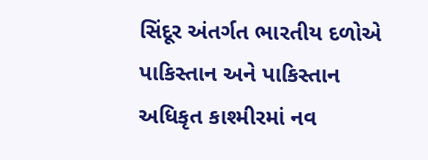સિંદૂર અંતર્ગત ભારતીય દળોએ પાકિસ્તાન અને પાકિસ્તાન અધિકૃત કાશ્મીરમાં નવ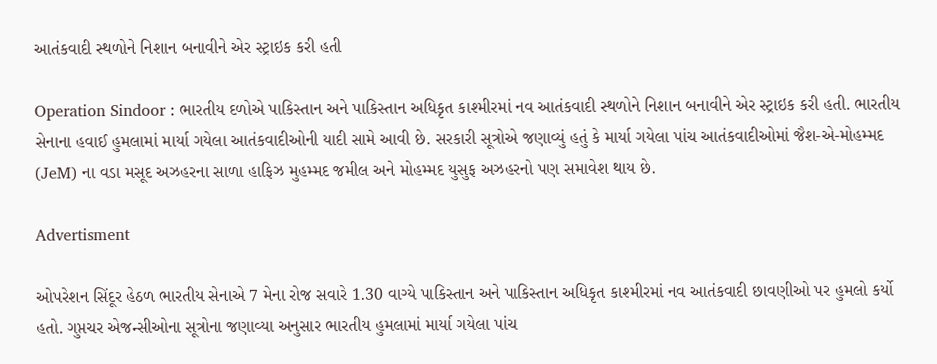આતંકવાદી સ્થળોને નિશાન બનાવીને એર સ્ટ્રાઇક કરી હતી

Operation Sindoor : ભારતીય દળોએ પાકિસ્તાન અને પાકિસ્તાન અધિકૃત કાશ્મીરમાં નવ આતંકવાદી સ્થળોને નિશાન બનાવીને એર સ્ટ્રાઇક કરી હતી. ભારતીય સેનાના હવાઈ હુમલામાં માર્યા ગયેલા આતંકવાદીઓની યાદી સામે આવી છે. સરકારી સૂત્રોએ જણાવ્યું હતું કે માર્યા ગયેલા પાંચ આતંકવાદીઓમાં જૈશ-એ-મોહમ્મદ (JeM) ના વડા મસૂદ અઝહરના સાળા હાફિઝ મુહમ્મદ જમીલ અને મોહમ્મદ યુસુફ અઝહરનો પણ સમાવેશ થાય છે.

Advertisment

ઓપરેશન સિંદૂર હેઠળ ભારતીય સેનાએ 7 મેના રોજ સવારે 1.30 વાગ્યે પાકિસ્તાન અને પાકિસ્તાન અધિકૃત કાશ્મીરમાં નવ આતંકવાદી છાવણીઓ પર હુમલો કર્યો હતો. ગુપ્તચર એજન્સીઓના સૂત્રોના જણાવ્યા અનુસાર ભારતીય હુમલામાં માર્યા ગયેલા પાંચ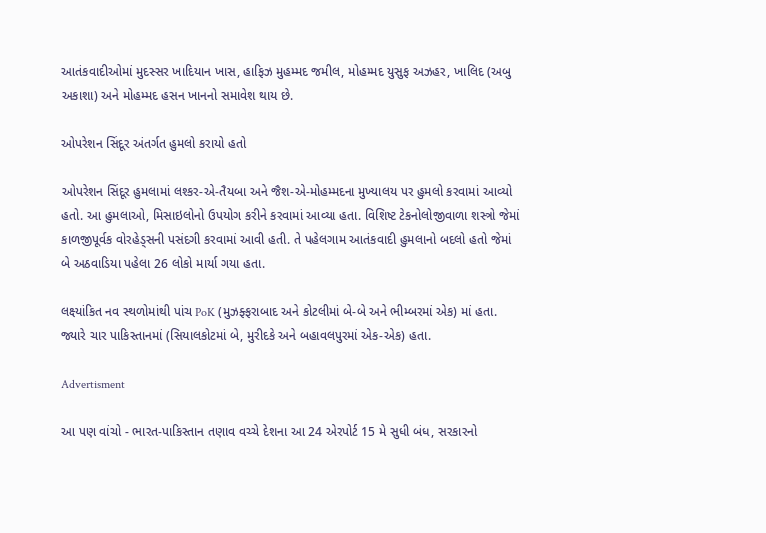આતંકવાદીઓમાં મુદસ્સર ખાદિયાન ખાસ, હાફિઝ મુહમ્મદ જમીલ, મોહમ્મદ યુસુફ અઝહર, ખાલિદ (અબુ અકાશા) અને મોહમ્મદ હસન ખાનનો સમાવેશ થાય છે.

ઓપરેશન સિંદૂર અંતર્ગત હુમલો કરાયો હતો

ઓપરેશન સિંદૂર હુમલામાં લશ્કર-એ-તૈયબા અને જૈશ-એ-મોહમ્મદના મુખ્યાલય પર હુમલો કરવામાં આવ્યો હતો. આ હુમલાઓ, મિસાઇલોનો ઉપયોગ કરીને કરવામાં આવ્યા હતા. વિશિષ્ટ ટેકનોલોજીવાળા શસ્ત્રો જેમાં કાળજીપૂર્વક વોરહેડ્સની પસંદગી કરવામાં આવી હતી. તે પહેલગામ આતંકવાદી હુમલાનો બદલો હતો જેમાં બે અઠવાડિયા પહેલા 26 લોકો માર્યા ગયા હતા.

લક્ષ્યાંકિત નવ સ્થળોમાંથી પાંચ PoK (મુઝફ્ફરાબાદ અને કોટલીમાં બે-બે અને ભીમ્બરમાં એક) માં હતા. જ્યારે ચાર પાકિસ્તાનમાં (સિયાલકોટમાં બે, મુરીદકે અને બહાવલપુરમાં એક-એક) હતા.

Advertisment

આ પણ વાંચો - ભારત-પાકિસ્તાન તણાવ વચ્ચે દેશના આ 24 એરપોર્ટ 15 મે સુધી બંધ, સરકારનો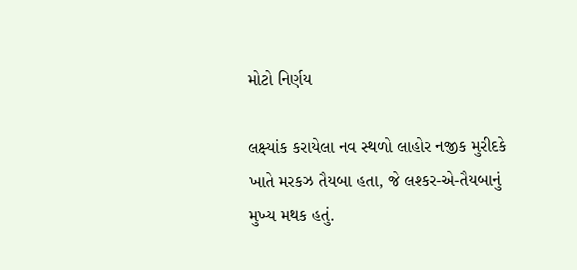મોટો નિર્ણય

લક્ષ્‍યાંક કરાયેલા નવ સ્થળો લાહોર નજીક મુરીદકે ખાતે મરકઝ તૈયબા હતા, જે લશ્કર-એ-તૈયબાનું મુખ્ય મથક હતું.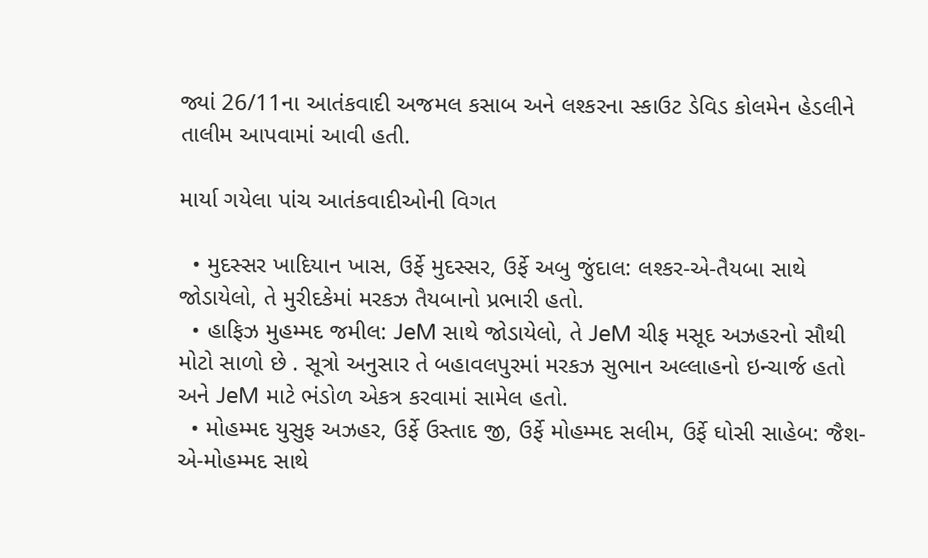જ્યાં 26/11ના આતંકવાદી અજમલ કસાબ અને લશ્કરના સ્કાઉટ ડેવિડ કોલમેન હેડલીને તાલીમ આપવામાં આવી હતી.

માર્યા ગયેલા પાંચ આતંકવાદીઓની વિગત

  • મુદસ્સર ખાદિયાન ખાસ, ઉર્ફે મુદસ્સર, ઉર્ફે અબુ જુંદાલ: લશ્કર-એ-તૈયબા સાથે જોડાયેલો, તે મુરીદકેમાં મરકઝ તૈયબાનો પ્રભારી હતો.
  • હાફિઝ મુહમ્મદ જમીલ: JeM સાથે જોડાયેલો, તે JeM ચીફ મસૂદ અઝહરનો સૌથી મોટો સાળો છે . સૂત્રો અનુસાર તે બહાવલપુરમાં મરકઝ સુભાન અલ્લાહનો ઇન્ચાર્જ હતો અને JeM માટે ભંડોળ એકત્ર કરવામાં સામેલ હતો.
  • મોહમ્મદ યુસુફ અઝહર, ઉર્ફે ઉસ્તાદ જી, ઉર્ફે મોહમ્મદ સલીમ, ઉર્ફે ઘોસી સાહેબ: જૈશ-એ-મોહમ્મદ સાથે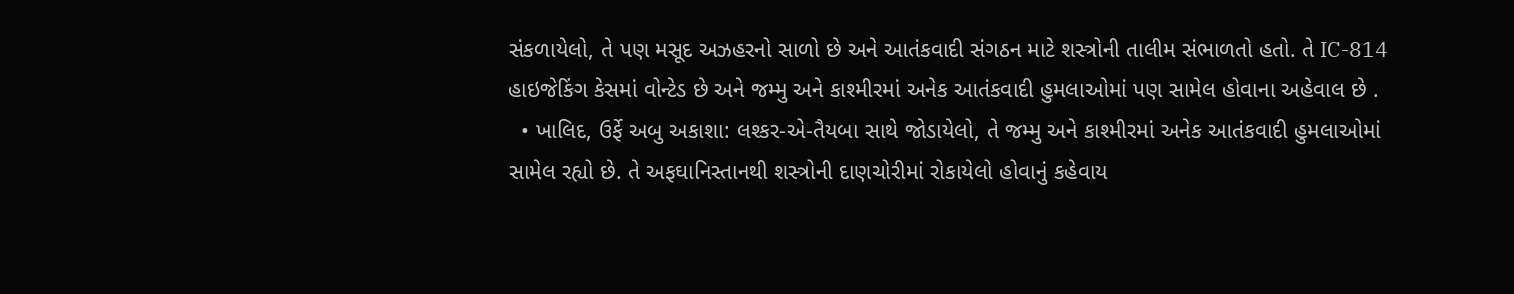સંકળાયેલો, તે પણ મસૂદ અઝહરનો સાળો છે અને આતંકવાદી સંગઠન માટે શસ્ત્રોની તાલીમ સંભાળતો હતો. તે IC-814 હાઇજેકિંગ કેસમાં વોન્ટેડ છે અને જમ્મુ અને કાશ્મીરમાં અનેક આતંકવાદી હુમલાઓમાં પણ સામેલ હોવાના અહેવાલ છે .
  • ખાલિદ, ઉર્ફે અબુ અકાશા: લશ્કર-એ-તૈયબા સાથે જોડાયેલો, તે જમ્મુ અને કાશ્મીરમાં અનેક આતંકવાદી હુમલાઓમાં સામેલ રહ્યો છે. તે અફઘાનિસ્તાનથી શસ્ત્રોની દાણચોરીમાં રોકાયેલો હોવાનું કહેવાય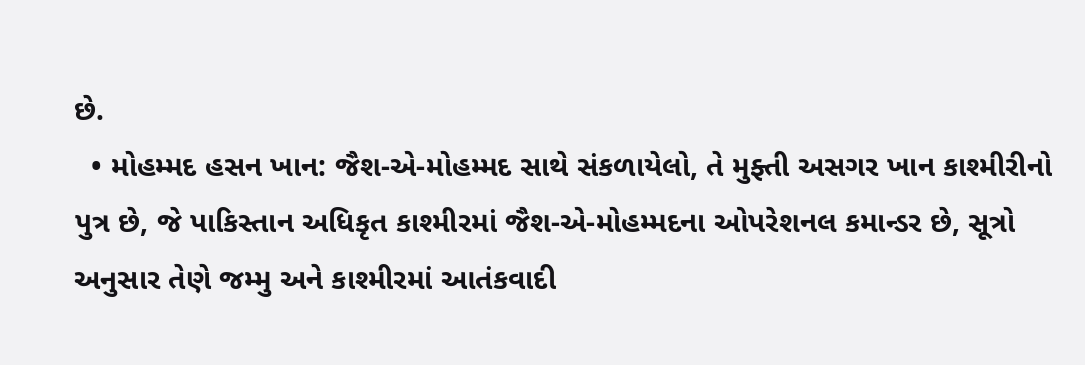છે.
  • મોહમ્મદ હસન ખાન: જૈશ-એ-મોહમ્મદ સાથે સંકળાયેલો, તે મુફ્તી અસગર ખાન કાશ્મીરીનો પુત્ર છે, જે પાકિસ્તાન અધિકૃત કાશ્મીરમાં જૈશ-એ-મોહમ્મદના ઓપરેશનલ કમાન્ડર છે, સૂત્રો અનુસાર તેણે જમ્મુ અને કાશ્મીરમાં આતંકવાદી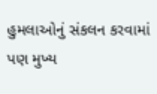હુમલાઓનું સંકલન કરવામાં પણ મુખ્ય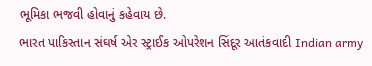ભૂમિકા ભજવી હોવાનું કહેવાય છે.
ભારત પાકિસ્તાન સંઘર્ષ એર સ્ટ્રાઈક ઓપરેશન સિંદૂર આતંકવાદી Indian army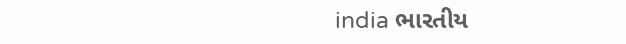india ભારતીય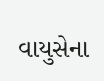વાયુસેના